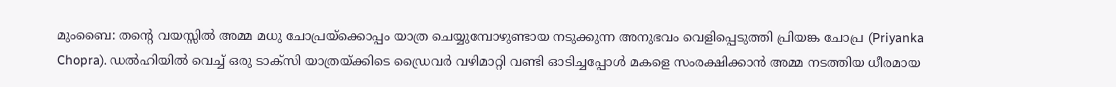മുംബൈ: തന്റെ വയസ്സിൽ അമ്മ മധു ചോപ്രയ്ക്കൊപ്പം യാത്ര ചെയ്യുമ്പോഴുണ്ടായ നടുക്കുന്ന അനുഭവം വെളിപ്പെടുത്തി പ്രിയങ്ക ചോപ്ര (Priyanka Chopra). ഡൽഹിയിൽ വെച്ച് ഒരു ടാക്സി യാത്രയ്ക്കിടെ ഡ്രൈവർ വഴിമാറ്റി വണ്ടി ഓടിച്ചപ്പോൾ മകളെ സംരക്ഷിക്കാൻ അമ്മ നടത്തിയ ധീരമായ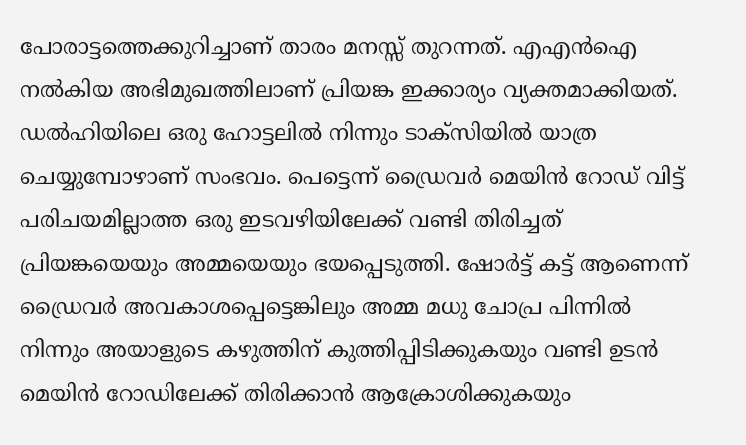പോരാട്ടത്തെക്കുറിച്ചാണ് താരം മനസ്സ് തുറന്നത്. എഎൻഐ നൽകിയ അഭിമുഖത്തിലാണ് പ്രിയങ്ക ഇക്കാര്യം വ്യക്തമാക്കിയത്.
ഡൽഹിയിലെ ഒരു ഹോട്ടലിൽ നിന്നും ടാക്സിയിൽ യാത്ര ചെയ്യുമ്പോഴാണ് സംഭവം. പെട്ടെന്ന് ഡ്രൈവർ മെയിൻ റോഡ് വിട്ട് പരിചയമില്ലാത്ത ഒരു ഇടവഴിയിലേക്ക് വണ്ടി തിരിച്ചത് പ്രിയങ്കയെയും അമ്മയെയും ഭയപ്പെടുത്തി. ഷോർട്ട് കട്ട് ആണെന്ന് ഡ്രൈവർ അവകാശപ്പെട്ടെങ്കിലും അമ്മ മധു ചോപ്ര പിന്നിൽ നിന്നും അയാളുടെ കഴുത്തിന് കുത്തിപ്പിടിക്കുകയും വണ്ടി ഉടൻ മെയിൻ റോഡിലേക്ക് തിരിക്കാൻ ആക്രോശിക്കുകയും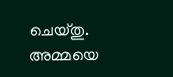ചെയ്തു. അമ്മയെ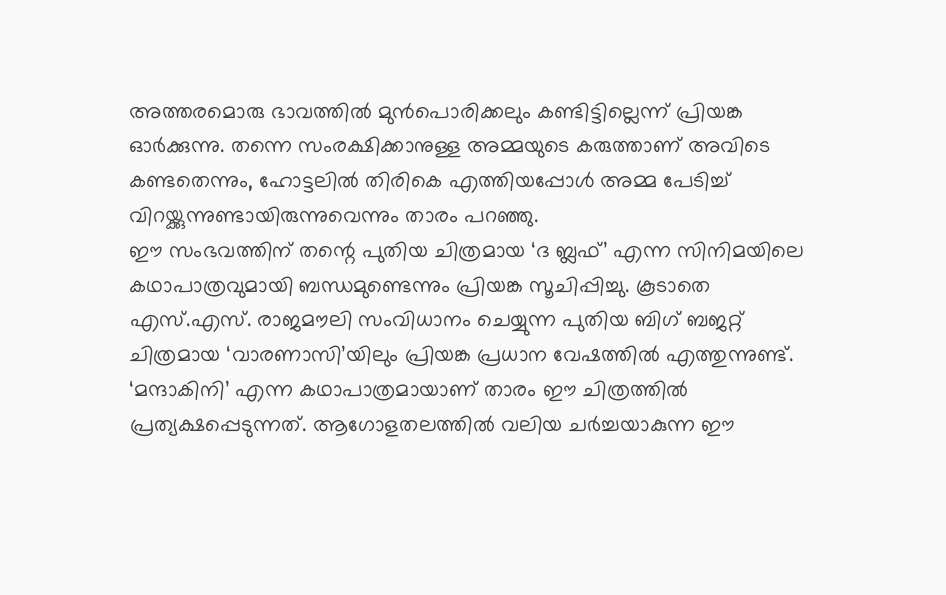അത്തരമൊരു ഭാവത്തിൽ മുൻപൊരിക്കലും കണ്ടിട്ടില്ലെന്ന് പ്രിയങ്ക ഓർക്കുന്നു. തന്നെ സംരക്ഷിക്കാനുള്ള അമ്മയുടെ കരുത്താണ് അവിടെ കണ്ടതെന്നും, ഹോട്ടലിൽ തിരികെ എത്തിയപ്പോൾ അമ്മ പേടിച്ച് വിറയ്ക്കുന്നുണ്ടായിരുന്നുവെന്നും താരം പറഞ്ഞു.
ഈ സംഭവത്തിന് തന്റെ പുതിയ ചിത്രമായ ‘ദ ബ്ലഫ്’ എന്ന സിനിമയിലെ കഥാപാത്രവുമായി ബന്ധമുണ്ടെന്നും പ്രിയങ്ക സൂചിപ്പിച്ചു. കൂടാതെ എസ്.എസ്. രാജമൗലി സംവിധാനം ചെയ്യുന്ന പുതിയ ബിഗ് ബജറ്റ് ചിത്രമായ ‘വാരണാസി’യിലും പ്രിയങ്ക പ്രധാന വേഷത്തിൽ എത്തുന്നുണ്ട്. ‘മന്ദാകിനി’ എന്ന കഥാപാത്രമായാണ് താരം ഈ ചിത്രത്തിൽ പ്രത്യക്ഷപ്പെടുന്നത്. ആഗോളതലത്തിൽ വലിയ ചർച്ചയാകുന്ന ഈ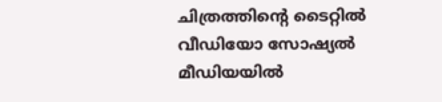ചിത്രത്തിന്റെ ടൈറ്റിൽ വീഡിയോ സോഷ്യൽ മീഡിയയിൽ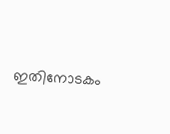ഇതിനോടകം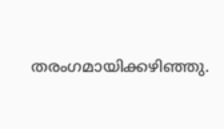തരംഗമായിക്കഴിഞ്ഞു.